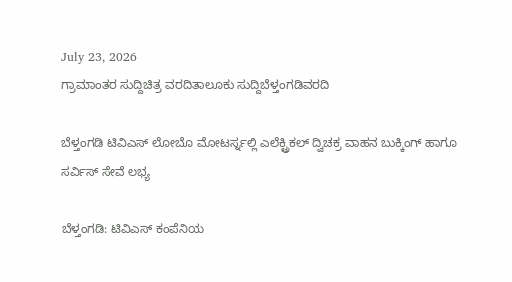July 23, 2026
ಗ್ರಾಮಾಂತರ ಸುದ್ದಿಚಿತ್ರ ವರದಿತಾಲೂಕು ಸುದ್ದಿಬೆಳ್ತಂಗಡಿವರದಿ

ಬೆಳ್ತಂಗಡಿ ಟಿವಿಎಸ್ ಲೋಬೊ ಮೋಟರ್ಸ್ನಲ್ಲಿ ಎಲೆಕ್ಟ್ರಿಕಲ್ ದ್ವಿಚಕ್ರ ವಾಹನ ಬುಕ್ಕಿಂಗ್ ಹಾಗೂ ಸರ್ವಿಸ್ ಸೇವೆ ಲಭ್ಯ

ಬೆಳ್ತಂಗಡಿ: ಟಿವಿಎಸ್ ಕಂಪೆನಿಯ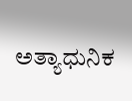ಅತ್ಯಾಧುನಿಕ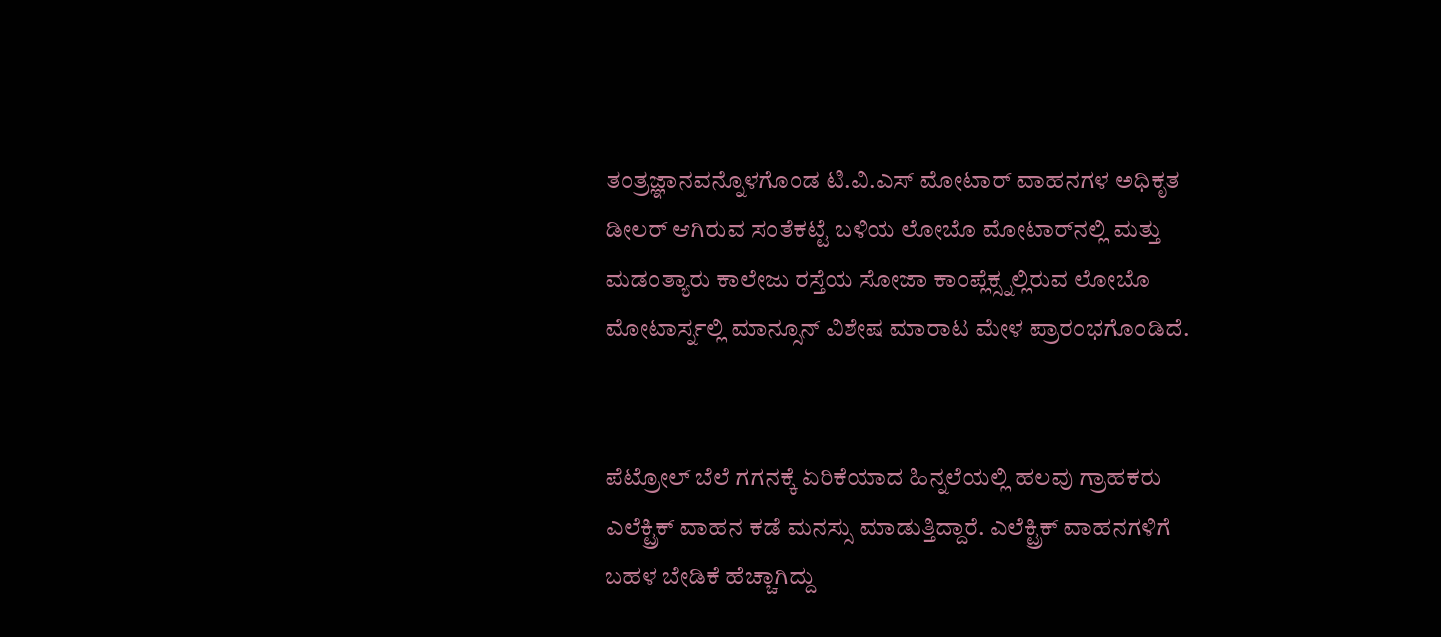ತಂತ್ರಜ್ಞಾನವನ್ನೊಳಗೊಂಡ ಟಿ.ವಿ.ಎಸ್ ಮೋಟಾರ್ ವಾಹನಗಳ ಅಧಿಕೃತ ಡೀಲರ್ ಆಗಿರುವ ಸಂತೆಕಟ್ಟೆ ಬಳಿಯ ಲೋಬೊ ಮೋಟಾರ್‌ನಲ್ಲಿ ಮತ್ತು ಮಡಂತ್ಯಾರು ಕಾಲೇಜು ರಸ್ತೆಯ ಸೋಜಾ ಕಾಂಪ್ಲೆಕ್ಸ್ನಲ್ಲಿರುವ ಲೋಬೊ ಮೋಟಾರ್ಸ್ನಲ್ಲಿ ಮಾನ್ಸೂನ್ ವಿಶೇಷ ಮಾರಾಟ ಮೇಳ ಪ್ರಾರಂಭಗೊಂಡಿದೆ.


ಪೆಟ್ರೋಲ್ ಬೆಲೆ ಗಗನಕ್ಕೆ ಏರಿಕೆಯಾದ ಹಿನ್ನಲೆಯಲ್ಲಿ ಹಲವು ಗ್ರಾಹಕರು ಎಲೆಕ್ಟ್ರಿಕ್ ವಾಹನ ಕಡೆ ಮನಸ್ಸು ಮಾಡುತ್ತಿದ್ದಾರೆ. ಎಲೆಕ್ಟ್ರಿಕ್ ವಾಹನಗಳಿಗೆ ಬಹಳ ಬೇಡಿಕೆ ಹೆಚ್ಚಾಗಿದ್ದು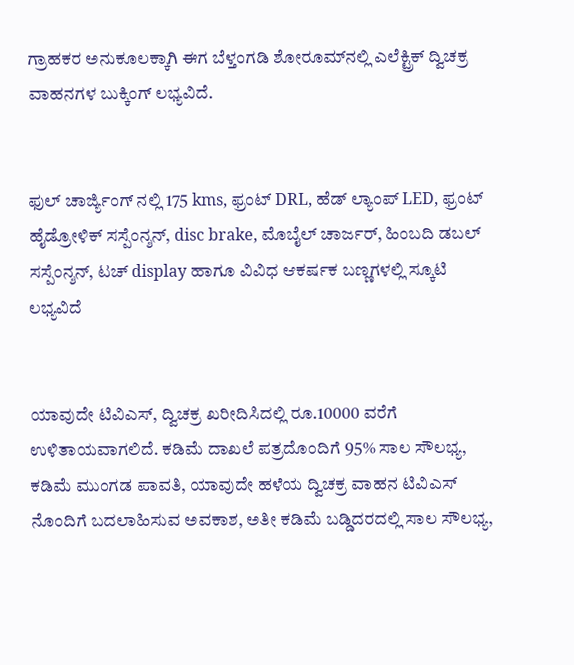ಗ್ರಾಹಕರ ಅನುಕೂಲಕ್ಕಾಗಿ ಈಗ ಬೆಳ್ತಂಗಡಿ ಶೋರೂಮ್‌ನಲ್ಲಿ ಎಲೆಕ್ಟ್ರಿಕ್ ದ್ವಿಚಕ್ರ ವಾಹನಗಳ ಬುಕ್ಕಿಂಗ್ ಲಭ್ಯವಿದೆ.


ಫುಲ್ ಚಾರ್ಜ್ಯಿಂಗ್ ನಲ್ಲಿ 175 kms, ಫ್ರಂಟ್ DRL, ಹೆಡ್ ಲ್ಯಾಂಪ್ LED, ಫ್ರಂಟ್ ಹೈಡ್ರೋಳಿಕ್ ಸಸ್ಪೆಂನ್ಶನ್, disc brake, ಮೊಬೈಲ್ ಚಾರ್ಜರ್, ಹಿಂಬದಿ ಡಬಲ್ ಸಸ್ಪೆಂನ್ಶನ್, ಟಚ್ display ಹಾಗೂ ವಿವಿಧ ಆಕರ್ಷಕ ಬಣ್ಣಗಳಲ್ಲಿ ಸ್ಕೂಟಿ ಲಭ್ಯವಿದೆ


ಯಾವುದೇ ಟಿವಿಎಸ್, ದ್ವಿಚಕ್ರ ಖರೀದಿಸಿದಲ್ಲಿ ರೂ.10000 ವರೆಗೆ ಉಳಿತಾಯವಾಗಲಿದೆ. ಕಡಿಮೆ ದಾಖಲೆ ಪತ್ರದೊಂದಿಗೆ 95% ಸಾಲ ಸೌಲಭ್ಯ, ಕಡಿಮೆ ಮುಂಗಡ ಪಾವತಿ, ಯಾವುದೇ ಹಳೆಯ ದ್ವಿಚಕ್ರ ವಾಹನ ಟಿವಿಎಸ್ ನೊಂದಿಗೆ ಬದಲಾಹಿಸುವ ಅವಕಾಶ, ಅತೀ ಕಡಿಮೆ ಬಡ್ಡಿದರದಲ್ಲಿ ಸಾಲ ಸೌಲಭ್ಯ,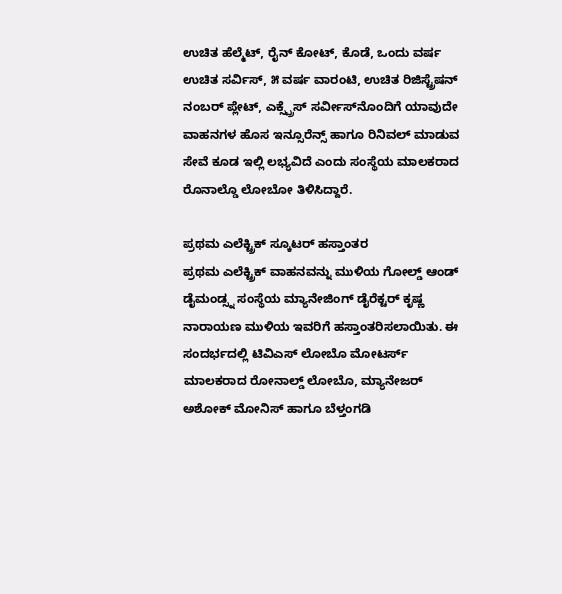ಉಚಿತ ಹೆಲ್ಮೆಟ್, ರೈನ್ ಕೋಟ್, ಕೊಡೆ, ಒಂದು ವರ್ಷ ಉಚಿತ ಸರ್ವಿಸ್, ೫ ವರ್ಷ ವಾರಂಟಿ, ಉಚಿತ ರಿಜಿಸ್ಟ್ರೆಷನ್ ನಂಬರ್ ಪ್ಲೇಟ್, ಎಕ್ಸ್ಪ್ರೆಸ್ ಸರ್ವೀಸ್‌ನೊಂದಿಗೆ ಯಾವುದೇ ವಾಹನಗಳ ಹೊಸ ಇನ್ಸೂರೆನ್ಸ್ ಹಾಗೂ ರಿನಿವಲ್ ಮಾಡುವ ಸೇವೆ ಕೂಡ ಇಲ್ಲಿ ಲಭ್ಯವಿದೆ ಎಂದು ಸಂಸ್ಥೆಯ ಮಾಲಕರಾದ ರೊನಾಲ್ಡೊ ಲೋಬೋ ತಿಳಿಸಿದ್ದಾರೆ.

ಪ್ರಥಮ ಎಲೆಕ್ಟ್ರಿಕ್ ಸ್ಕೂಟರ್ ಹಸ್ತಾಂತರ
ಪ್ರಥಮ ಎಲೆಕ್ಟ್ರಿಕ್ ವಾಹನವನ್ನು ಮುಳಿಯ ಗೋಲ್ಡ್ ಆಂಡ್ ಡೈಮಂಡ್ಸ್ನ ಸಂಸ್ಥೆಯ ಮ್ಯಾನೇಜಿಂಗ್ ಡೈರೆಕ್ಟರ್ ಕೃಷ್ಣ ನಾರಾಯಣ ಮುಳಿಯ ಇವರಿಗೆ ಹಸ್ತಾಂತರಿಸಲಾಯಿತು. ಈ ಸಂದರ್ಭದಲ್ಲಿ ಟಿವಿಎಸ್ ಲೋಬೊ ಮೋಟರ್ಸ್ ಮಾಲಕರಾದ ರೋನಾಲ್ಡ್ ಲೋಬೊ, ಮ್ಯಾನೇಜರ್ ಅಶೋಕ್ ಮೋನಿಸ್ ಹಾಗೂ ಬೆಳ್ತಂಗಡಿ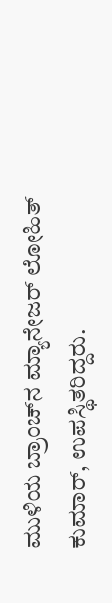ಮುಳಿಯ ಬ್ರಾಂಚ್‌ನ ಮ್ಯಾನೇಜರ್ ಲೋಹಿತ್ ಕುಮಾರ್, ಉಪಸ್ಥಿತರಿದ್ದರು.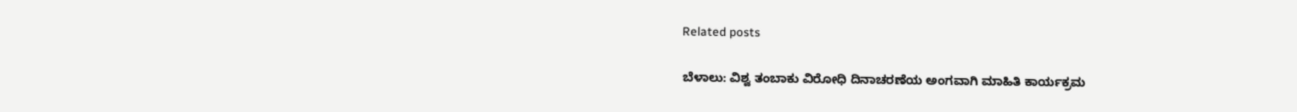Related posts

ಬೆಳಾಲು: ವಿಶ್ವ ತಂಬಾಕು ವಿರೋಧಿ ದಿನಾಚರಣೆಯ ಅಂಗವಾಗಿ ಮಾಹಿತಿ ಕಾರ್ಯಕ್ರಮ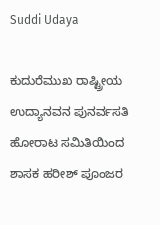Suddi Udaya

ಕುದುರೆಮುಖ ರಾಷ್ಟ್ರೀಯ ಉದ್ಯಾನವನ ಪುನರ್ವಸತಿ ಹೋರಾಟ ಸಮಿತಿಯಿಂದ ಶಾಸಕ ಹರೀಶ್ ಪೂಂಜರ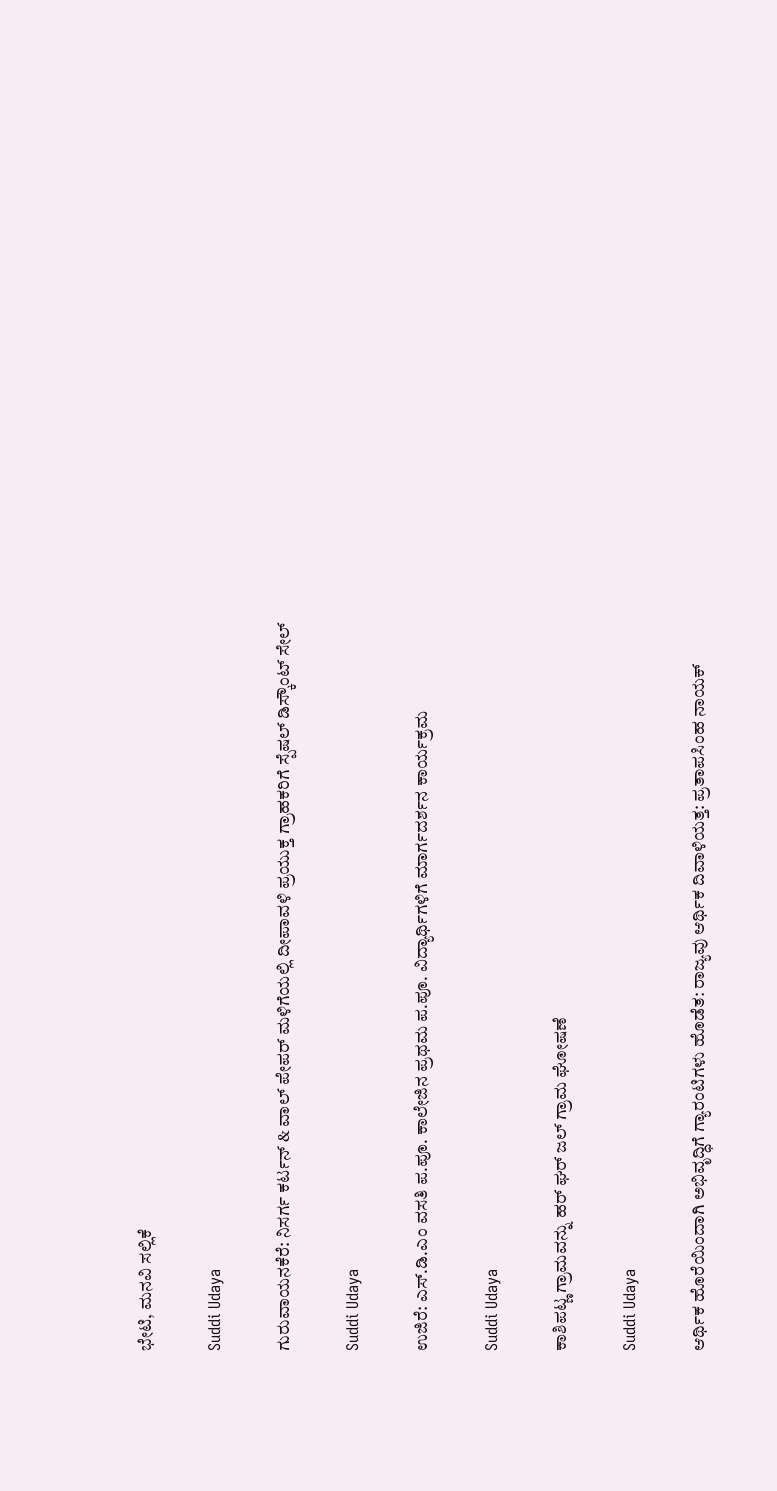ಭೇಟಿ, ಮನವಿ ಸಲ್ಲಿಕೆ

Suddi Udaya

ಗುರುವಾಯನಕೆರೆ: ನಿಸರ್ಗ ಕರ್ಟನ್ & ವಾಲ್ ಪೇಪರ್ ಮಳಿಗೆಯಲ್ಲಿ ದೀಪಾವಳಿ ಪ್ರಯುಕ್ತ ಗ್ರಾಹಕರಿಗೆ ಸ್ಪೆಷಲ್ ಡಿಸ್ಕೌಂಟ್ ಸೇಲ್

Suddi Udaya

ಉಜಿರೆ: ಎಸ್.ಡಿ.ಎಂ ವಸತಿ ಪ.ಪೂ. ಕಾಲೇಜಿನ ಪ್ರಥಮ ಪ.ಪೂ. ವಿದ್ಯಾರ್ಥಿಗಳಿಗೆ ಮಾರ್ಗದರ್ಶನ ಕಾರ್ಯಕ್ರಮ

Suddi Udaya

ಕಾಶಿಪಟ್ಣ ಗ್ರಾಮವನ್ನು ಹರ್ ಘರ್ ಜಲ್ ಗ್ರಾಮ ಘೋಷಣೆ

Suddi Udaya

ಆರ್ಥಿಕ ಹೊರೆಯಿಂದಾಗಿ ಅಭಿವೃದ್ಧಿಗೆ ಗ್ಯಾರಂಟಿಗಳು ಹೊಡೆತ: ರಾಜ್ಯವು ಆರ್ಥಿಕ ದಿವಾಳಿಯತ್ತ: ಪ್ರತಾಪಸಿಂಹ ನಾಯಕ್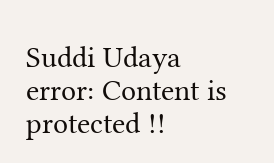Suddi Udaya
error: Content is protected !!